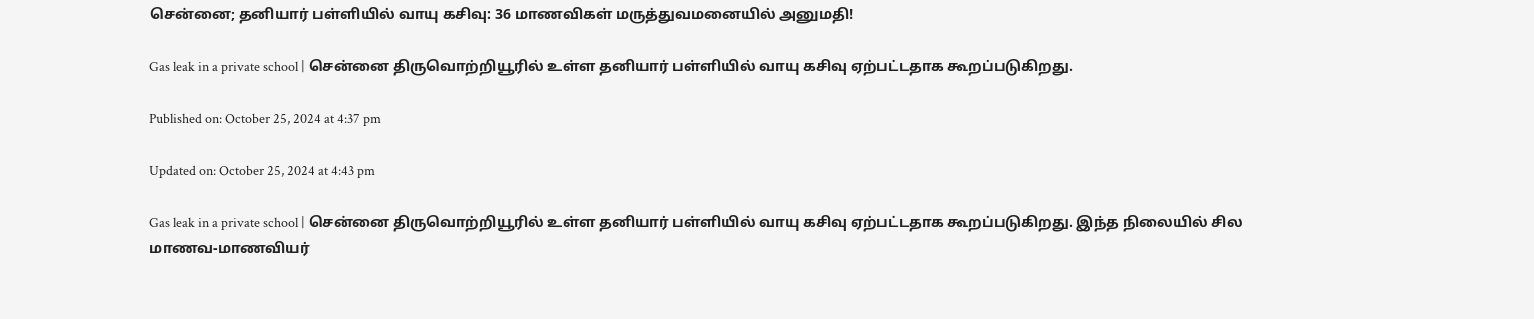சென்னை; தனியார் பள்ளியில் வாயு கசிவு: 36 மாணவிகள் மருத்துவமனையில் அனுமதி!

Gas leak in a private school | சென்னை திருவொற்றியூரில் உள்ள தனியார் பள்ளியில் வாயு கசிவு ஏற்பட்டதாக கூறப்படுகிறது.

Published on: October 25, 2024 at 4:37 pm

Updated on: October 25, 2024 at 4:43 pm

Gas leak in a private school | சென்னை திருவொற்றியூரில் உள்ள தனியார் பள்ளியில் வாயு கசிவு ஏற்பட்டதாக கூறப்படுகிறது. இந்த நிலையில் சில மாணவ-மாணவியர்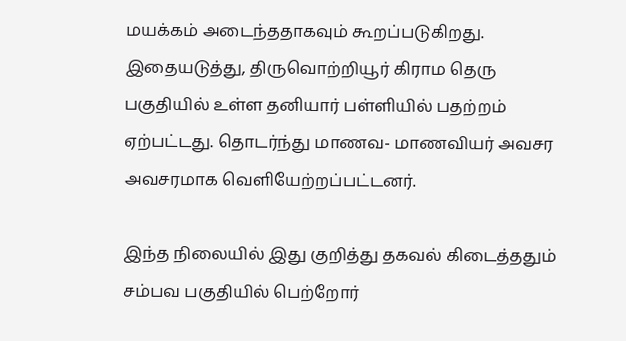மயக்கம் அடைந்ததாகவும் கூறப்படுகிறது.
இதையடுத்து, திருவொற்றியூர் கிராம தெரு பகுதியில் உள்ள தனியார் பள்ளியில் பதற்றம் ஏற்பட்டது. தொடர்ந்து மாணவ- மாணவியர் அவசர அவசரமாக வெளியேற்றப்பட்டனர்.

இந்த நிலையில் இது குறித்து தகவல் கிடைத்ததும் சம்பவ பகுதியில் பெற்றோர்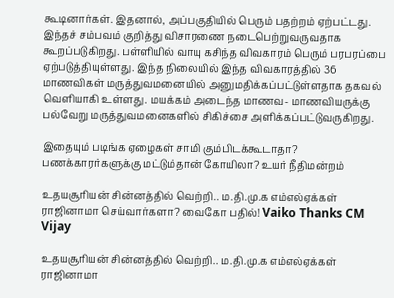கூடினார்கள். இதனால், அப்பகுதியில் பெரும் பதற்றம் ஏற்பட்டது.
இந்தச் சம்பவம் குறித்து விசாரணை நடைபெற்றுவருவதாக கூறப்படுகிறது. பள்ளியில் வாயு கசிந்த விவகாரம் பெரும் பரபரப்பை ஏற்படுத்தியுள்ளது. இந்த நிலையில் இந்த விவகாரத்தில் 36 மாணவிகள் மருத்துவமனையில் அனுமதிக்கப்பட்டுள்ளதாக தகவல் வெளியாகி உள்ளது. மயக்கம் அடைந்த மாணவ- மாணவியருக்கு பல்வேறு மருத்துவமனைகளில் சிகிச்சை அளிக்கப்பட்டுவருகிறது.

இதையும் படிங்க ஏழைகள் சாமி கும்பிடக்கூடாதா? பணக்காரர்களுக்கு மட்டும்தான் கோயிலா? உயர் நீதிமன்றம்

உதயசூரியன் சின்னத்தில் வெற்றி.. ம.தி.மு.க எம்எல்ஏக்கள் ராஜினாமா செய்வார்களா? வைகோ பதில்! Vaiko Thanks CM Vijay

உதயசூரியன் சின்னத்தில் வெற்றி.. ம.தி.மு.க எம்எல்ஏக்கள் ராஜினாமா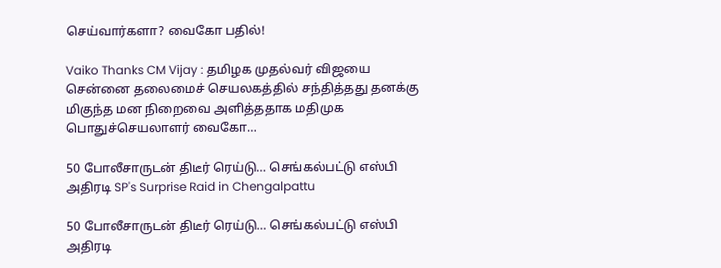செய்வார்களா? வைகோ பதில்!

Vaiko Thanks CM Vijay : தமிழக முதல்வர் விஜயை சென்னை தலைமைச் செயலகத்தில் சந்தித்தது தனக்கு மிகுந்த மன நிறைவை அளித்ததாக மதிமுக பொதுச்செயலாளர் வைகோ…

50 போலீசாருடன் திடீர் ரெய்டு… செங்கல்பட்டு எஸ்பி அதிரடி SP's Surprise Raid in Chengalpattu

50 போலீசாருடன் திடீர் ரெய்டு… செங்கல்பட்டு எஸ்பி அதிரடி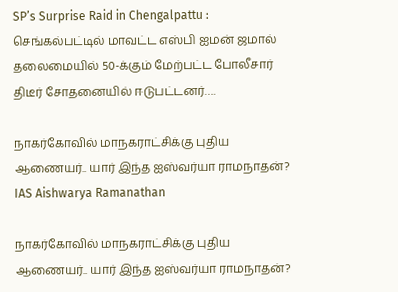SP’s Surprise Raid in Chengalpattu : செங்கல்பட்டில் மாவட்ட எஸ்பி ஐமன் ஜமால் தலைமையில் 50-க்கும் மேற்பட்ட போலீசார் திடீர் சோதனையில் ஈடுபட்டனர்….

நாகர்கோவில் மாநகராட்சிக்கு புதிய ஆணையர்.. யார் இந்த ஐஸ்வர்யா ராமநாதன்? IAS Aishwarya Ramanathan

நாகர்கோவில் மாநகராட்சிக்கு புதிய ஆணையர்.. யார் இந்த ஐஸ்வர்யா ராமநாதன்?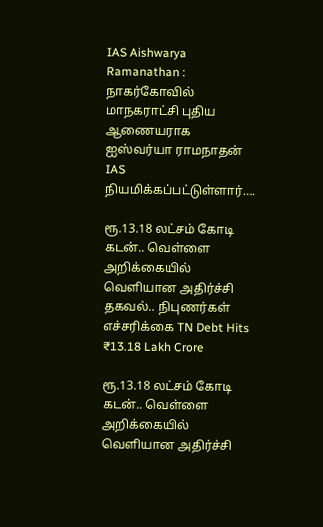IAS Aishwarya Ramanathan : நாகர்கோவில் மாநகராட்சி புதிய ஆணையராக ஐஸ்வர்யா ராமநாதன் IAS நியமிக்கப்பட்டுள்ளார்….

ரூ.13.18 லட்சம் கோடி கடன்.. வெள்ளை அறிக்கையில் வெளியான அதிர்ச்சி தகவல்.. நிபுணர்கள் எச்சரிக்கை TN Debt Hits ₹13.18 Lakh Crore

ரூ.13.18 லட்சம் கோடி கடன்.. வெள்ளை அறிக்கையில் வெளியான அதிர்ச்சி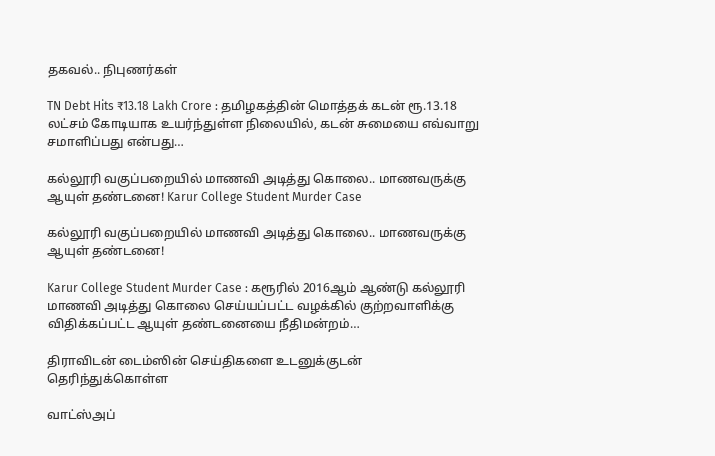தகவல்.. நிபுணர்கள்

TN Debt Hits ₹13.18 Lakh Crore : தமிழகத்தின் மொத்தக் கடன் ரூ.13.18 லட்சம் கோடியாக உயர்ந்துள்ள நிலையில், கடன் சுமையை எவ்வாறு சமாளிப்பது என்பது…

கல்லூரி வகுப்பறையில் மாணவி அடித்து கொலை.. மாணவருக்கு ஆயுள் தண்டனை! Karur College Student Murder Case

கல்லூரி வகுப்பறையில் மாணவி அடித்து கொலை.. மாணவருக்கு ஆயுள் தண்டனை!

Karur College Student Murder Case : கரூரில் 2016ஆம் ஆண்டு கல்லூரி மாணவி அடித்து கொலை செய்யப்பட்ட வழக்கில் குற்றவாளிக்கு விதிக்கப்பட்ட ஆயுள் தண்டனையை நீதிமன்றம்…

திராவிடன் டைம்ஸின் செய்திகளை உடனுக்குடன் தெரிந்துக்கொள்ள

வாட்ஸ்அப்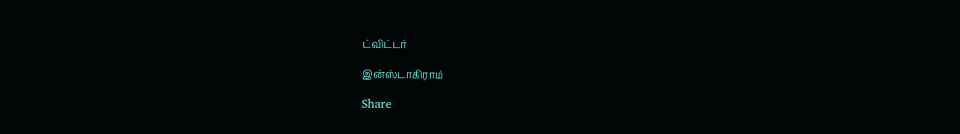ட்விட்டர்

இன்ஸ்டாகிராம்

Share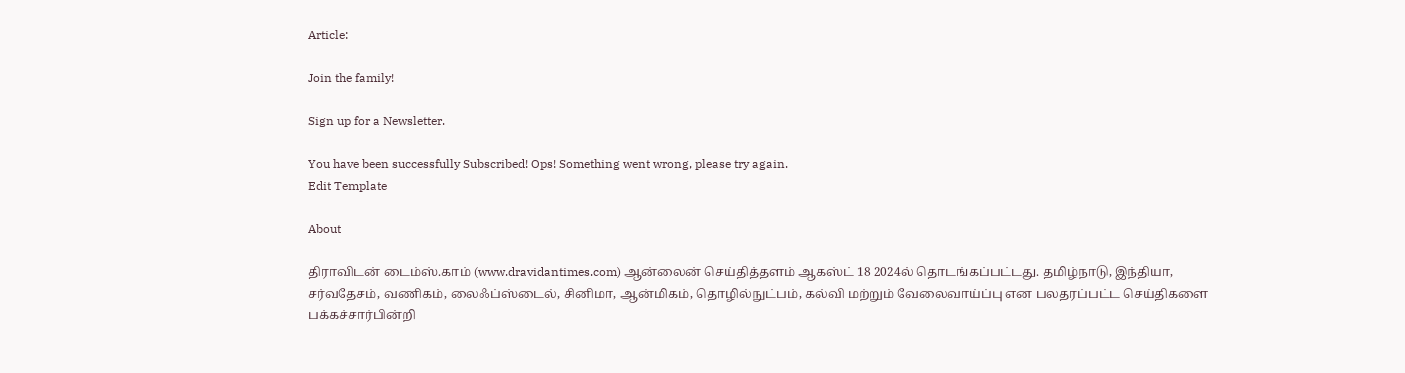Article:

Join the family!

Sign up for a Newsletter.

You have been successfully Subscribed! Ops! Something went wrong, please try again.
Edit Template

About

திராவிடன் டைம்ஸ்.காம் (www.dravidantimes.com) ஆன்லைன் செய்தித்தளம் ஆகஸ்ட் 18 2024ல் தொடங்கப்பட்டது. தமிழ்நாடு, இந்தியா, சர்வதேசம், வணிகம், லைஃப்ஸ்டைல், சினிமா, ஆன்மிகம், தொழில்நுட்பம், கல்வி மற்றும் வேலைவாய்ப்பு என பலதரப்பட்ட செய்திகளை பக்கச்சார்பின்றி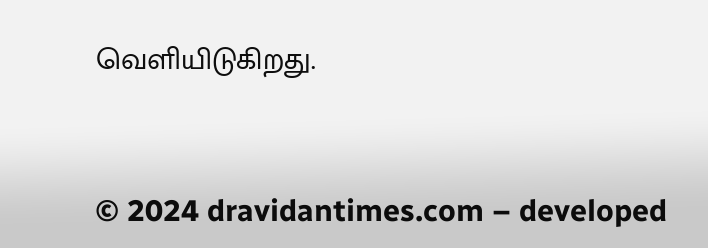வெளியிடுகிறது.



© 2024 dravidantimes.com – developed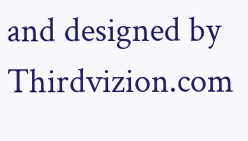and designed by Thirdvizion.com